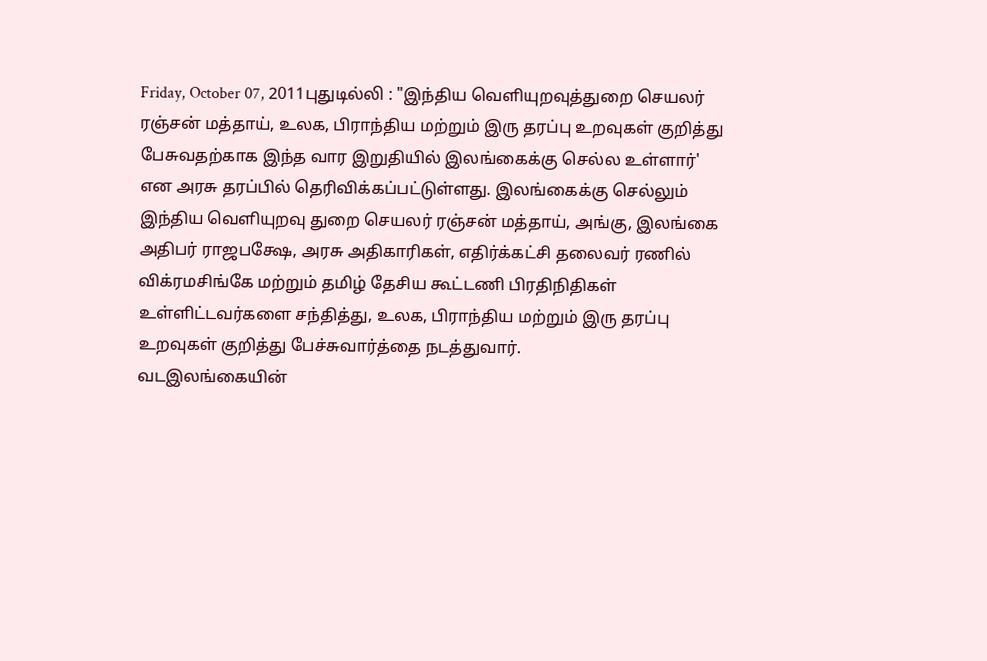Friday, October 07, 2011புதுடில்லி : "இந்திய வெளியுறவுத்துறை செயலர் ரஞ்சன் மத்தாய், உலக, பிராந்திய மற்றும் இரு தரப்பு உறவுகள் குறித்து பேசுவதற்காக இந்த வார இறுதியில் இலங்கைக்கு செல்ல உள்ளார்' என அரசு தரப்பில் தெரிவிக்கப்பட்டுள்ளது. இலங்கைக்கு செல்லும் இந்திய வெளியுறவு துறை செயலர் ரஞ்சன் மத்தாய், அங்கு, இலங்கை அதிபர் ராஜபக்ஷே, அரசு அதிகாரிகள், எதிர்க்கட்சி தலைவர் ரணில் விக்ரமசிங்கே மற்றும் தமிழ் தேசிய கூட்டணி பிரதிநிதிகள் உள்ளிட்டவர்களை சந்தித்து, உலக, பிராந்திய மற்றும் இரு தரப்பு உறவுகள் குறித்து பேச்சுவார்த்தை நடத்துவார்.
வடஇலங்கையின்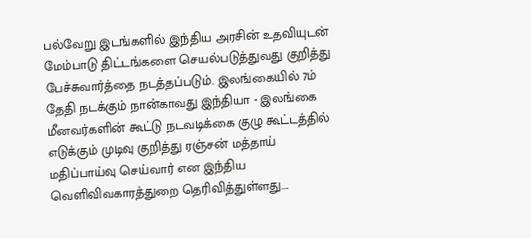பல்வேறு இடங்களில் இந்திய அரசின் உதவியுடன் மேம்பாடு திட்டங்களை செயல்படுத்துவது குறித்து பேச்சுவார்த்தை நடத்தப்படும். இலங்கையில் 7ம் தேதி நடக்கும் நான்காவது இந்தியா - இலங்கை மீனவர்களின் கூட்டு நடவடிக்கை குழு கூட்டத்தில் எடுக்கும் முடிவு குறித்து ரஞ்சன் மத்தாய் மதிப்பாய்வு செய்வார் என இந்திய வெளிவிவகாரத்துறை தெரிவித்துள்ளது....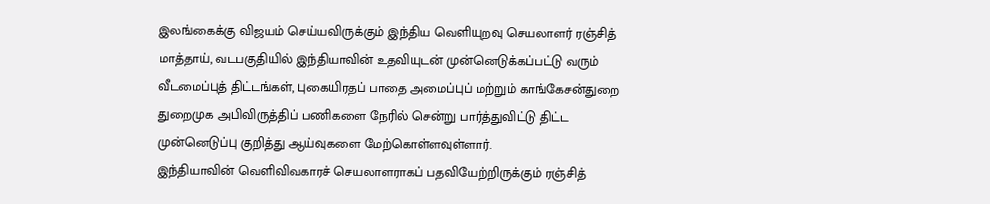இலங்கைக்கு விஜயம் செய்யவிருக்கும் இந்திய வெளியுறவு செயலாளர் ரஞ்சித் மாத்தாய், வடபகுதியில் இந்தியாவின் உதவியுடன் முன்னெடுக்கப்பட்டு வரும் வீடமைப்புத் திட்டங்கள், புகையிரதப் பாதை அமைப்புப் மற்றும் காங்கேசன்துறை துறைமுக அபிவிருத்திப் பணிகளை நேரில் சென்று பார்த்துவிட்டு திட்ட முன்னெடுப்பு குறித்து ஆய்வுகளை மேற்கொள்ளவுள்ளார்.
இந்தியாவின் வெளிவிவகாரச் செயலாளராகப் பதவியேற்றிருக்கும் ரஞ்சித்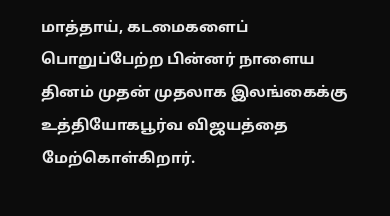மாத்தாய், கடமைகளைப் பொறுப்பேற்ற பின்னர் நாளைய தினம் முதன் முதலாக இலங்கைக்கு உத்தியோகபூர்வ விஜயத்தை மேற்கொள்கிறார்.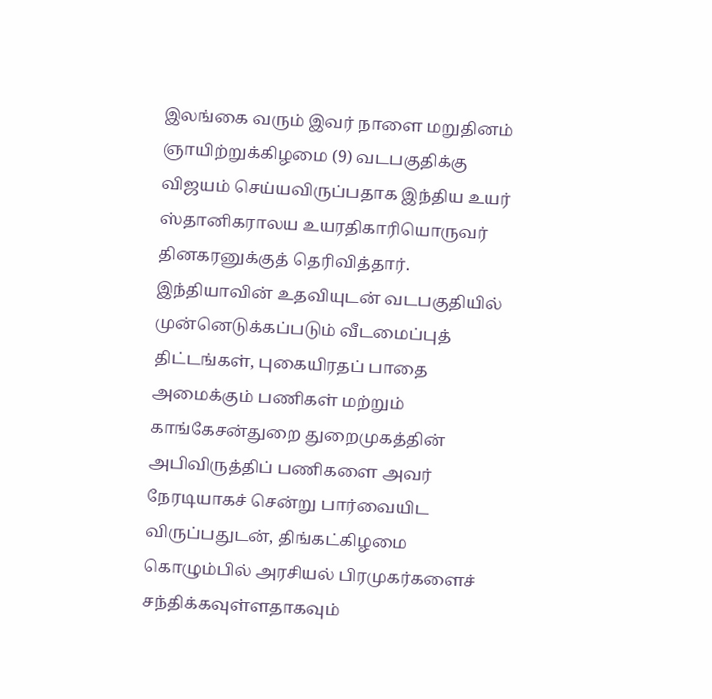இலங்கை வரும் இவர் நாளை மறுதினம் ஞாயிற்றுக்கிழமை (9) வடபகுதிக்கு விஜயம் செய்யவிருப்பதாக இந்திய உயர் ஸ்தானிகராலய உயரதிகாரியொருவர் தினகரனுக்குத் தெரிவித்தார்.
இந்தியாவின் உதவியுடன் வடபகுதியில் முன்னெடுக்கப்படும் வீடமைப்புத் திட்டங்கள், புகையிரதப் பாதை அமைக்கும் பணிகள் மற்றும் காங்கேசன்துறை துறைமுகத்தின் அபிவிருத்திப் பணிகளை அவர் நேரடியாகச் சென்று பார்வையிட விருப்பதுடன், திங்கட்கிழமை கொழும்பில் அரசியல் பிரமுகர்களைச் சந்திக்கவுள்ளதாகவும்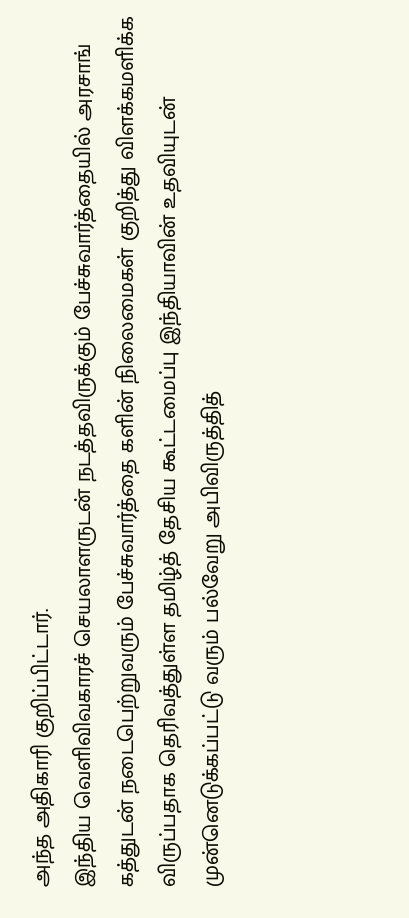அந்த அதிகாரி குறிப்பிட்டார்.
இந்திய வெளிவிவகாரச் செயலாளருடன் நடத்தவிருக்கும் பேச்சுவார்த்தையில் அரசாங் கத்துடன் நடைபெற்றுவரும் பேச்சுவார்த்தை களின் நிலைமைகள் குறித்து விளக்கமளிக்க விருப்பதாக தெரிவத்துள்ள தமிழ்த் தேசிய கூட்டமைப்பு இந்தியாவின் உதவியுடன் முன்னெடுக்கப்பட்டு வரும் பல்வேறு அபிவிருத்தித்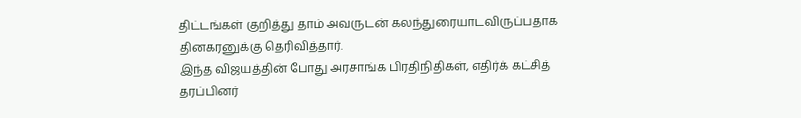திட்டங்கள் குறித்து தாம் அவருடன் கலந்துரையாடவிருப்பதாக தினகரனுக்கு தெரிவித்தார்.
இந்த விஜயத்தின் போது அரசாங்க பிரதிநிதிகள், எதிர்க் கட்சித் தரப்பினர்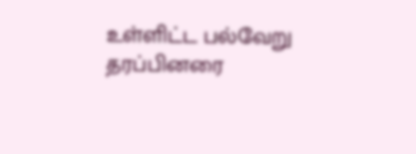உள்ளிட்ட பல்வேறு தரப்பினரை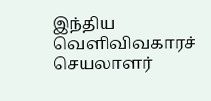இந்திய வெளிவிவகாரச் செயலாளர்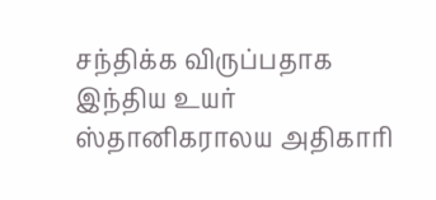சந்திக்க விருப்பதாக இந்திய உயர் ஸ்தானிகராலய அதிகாரி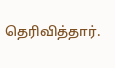தெரிவித்தார்.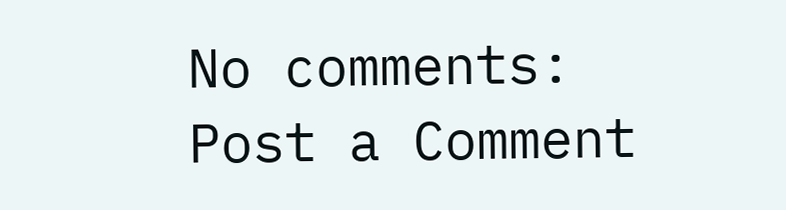No comments:
Post a Comment